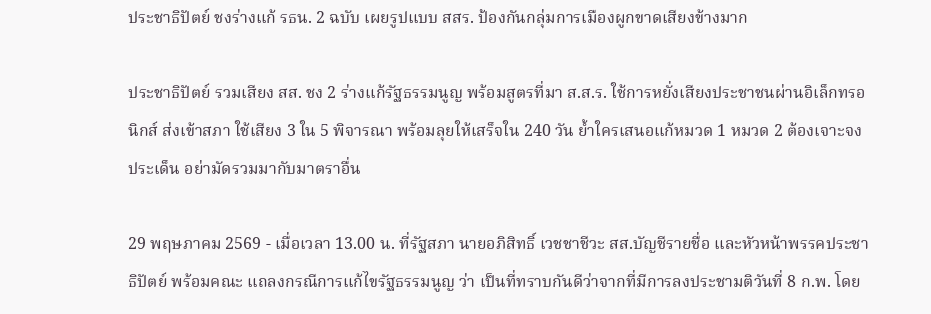ประชาธิปัตย์ ชงร่างแก้ รธน. 2 ฉบับ เผยรูปแบบ สสร. ป้องกันกลุ่มการเมืองผูกขาดเสียงข้างมาก

ประชาธิปัตย์ รวมเสียง สส. ชง 2 ร่างแก้รัฐธรรมนูญ พร้อมสูตรที่มา ส.ส.ร. ใช้การหยั่งเสียงประชาชนผ่านอิเล็กทรอนิกส์ ส่งเข้าสภา ใช้เสียง 3 ใน 5 พิจารณา พร้อมลุยให้เสร็จใน 240 วัน ย้ำใครเสนอแก้หมวด 1 หมวด 2 ต้องเจาะจงประเด็น อย่ามัดรวมมากับมาตราอื่น

29 พฤษภาคม 2569 - เมื่อเวลา 13.00 น. ที่รัฐสภา นายอภิสิทธิ์ เวชชาชีวะ สส.บัญชีรายชื่อ และหัวหน้าพรรคประชาธิปัตย์ พร้อมคณะ แถลงกรณีการแก้ไขรัฐธรรมนูญ ว่า เป็นที่ทราบกันดีว่าจากที่มีการลงประชามติวันที่ 8 ก.พ. โดย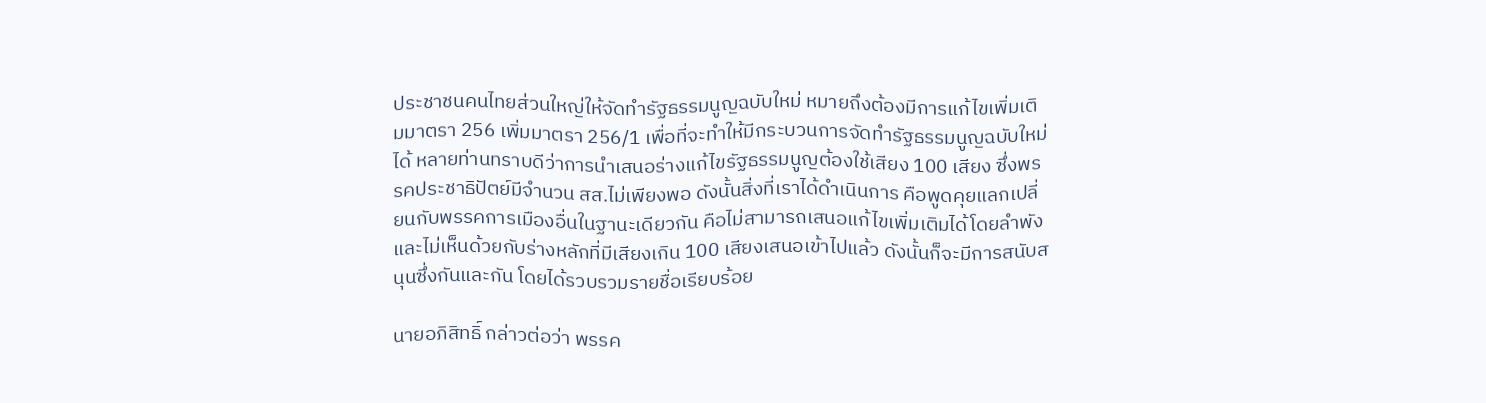ประชาชนคนไทยส่วนใหญ่ให้จัดทำรัฐธรรมนูญฉบับใหม่ หมายถึงต้องมีการแก้ไขเพิ่มเติมมาตรา 256 เพิ่มมาตรา 256/1 เพื่อที่จะทำให้มีกระบวนการจัดทำรัฐธรรมนูญฉบับใหม่ได้ หลายท่านทราบดีว่าการนำเสนอร่างแก้ไขรัฐธรรมนูญต้องใช้เสียง 100 เสียง ซึ่งพรรคประชาธิปัตย์มีจำนวน สส.ไม่เพียงพอ ดังนั้นสิ่งที่เราได้ดำเนินการ คือพูดคุยแลกเปลี่ยนกับพรรคการเมืองอื่นในฐานะเดียวกัน คือไม่สามารถเสนอแก้ไขเพิ่มเติมได้โดยลำพัง และไม่เห็นด้วยกับร่างหลักที่มีเสียงเกิน 100 เสียงเสนอเข้าไปแล้ว ดังนั้นก็จะมีการสนับสนุนซึ่งกันและกัน โดยได้รวบรวมรายชื่อเรียบร้อย

นายอภิสิทธิ์ กล่าวต่อว่า พรรค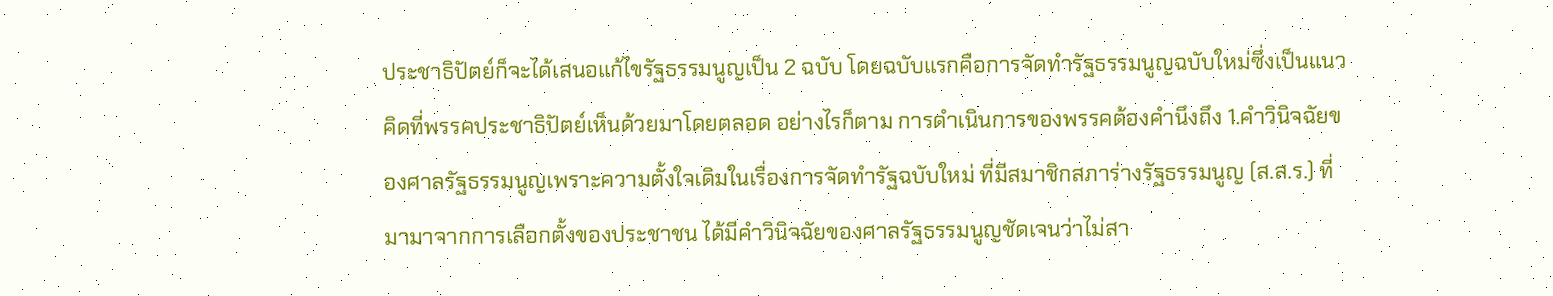ประชาธิปัตย์ก็จะได้เสนอแก้ไขรัฐธรรมนูญเป็น 2 ฉบับ โดยฉบับแรกคือการจัดทำรัฐธรรมนูญฉบับใหม่ซึ่งเป็นแนวคิดที่พรรคประชาธิปัตย์เห็นด้วยมาโดยตลอด อย่างไรก็ตาม การดำเนินการของพรรคต้องคำนึงถึง 1.คำวินิจฉัยของศาลรัฐธรรมนูญเพราะความตั้งใจเดิมในเรื่องการจัดทำรัฐฉบับใหม่ ที่มีสมาชิกสภาร่างรัฐธรรมนูญ (ส.ส.ร.) ที่มามาจากการเลือกตั้งของประชาชน ได้มีคำวินิจฉัยของศาลรัฐธรรมนูญชัดเจนว่าไม่สา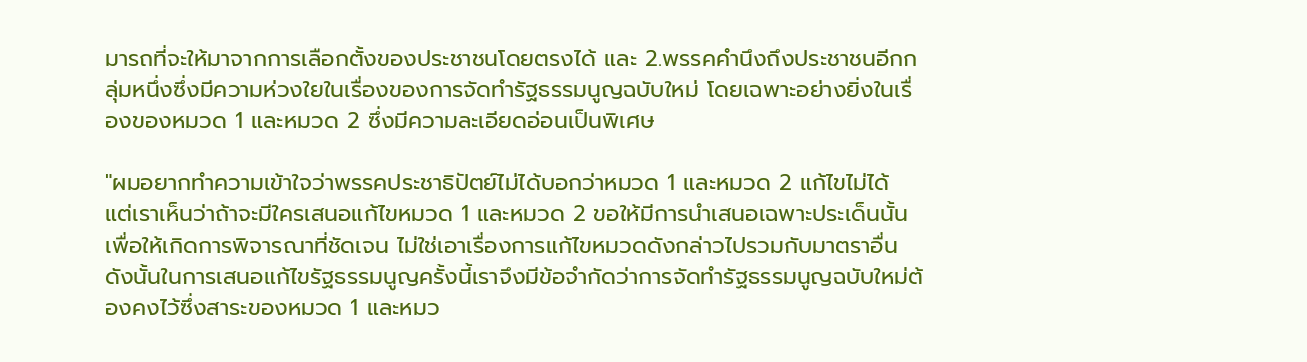มารถที่จะให้มาจากการเลือกตั้งของประชาชนโดยตรงได้ และ 2.พรรคคำนึงถึงประชาชนอีกกลุ่มหนึ่งซึ่งมีความห่วงใยในเรื่องของการจัดทำรัฐธรรมนูญฉบับใหม่ โดยเฉพาะอย่างยิ่งในเรื่องของหมวด 1 และหมวด 2 ซึ่งมีความละเอียดอ่อนเป็นพิเศษ

"ผมอยากทำความเข้าใจว่าพรรคประชาธิปัตย์ไม่ได้บอกว่าหมวด 1 และหมวด 2 แก้ไขไม่ได้ แต่เราเห็นว่าถ้าจะมีใครเสนอแก้ไขหมวด 1 และหมวด 2 ขอให้มีการนำเสนอเฉพาะประเด็นนั้น เพื่อให้เกิดการพิจารณาที่ชัดเจน ไม่ใช่เอาเรื่องการแก้ไขหมวดดังกล่าวไปรวมกับมาตราอื่น ดังนั้นในการเสนอแก้ไขรัฐธรรมนูญครั้งนี้เราจึงมีข้อจำกัดว่าการจัดทำรัฐธรรมนูญฉบับใหม่ต้องคงไว้ซึ่งสาระของหมวด 1 และหมว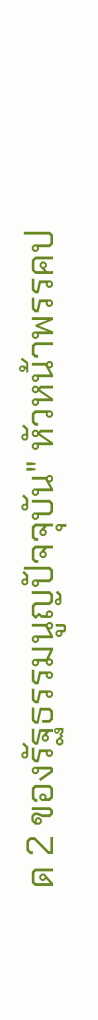ด 2 ของรัฐธรรมนูญปัจจุบัน" หัวหน้าพรรคป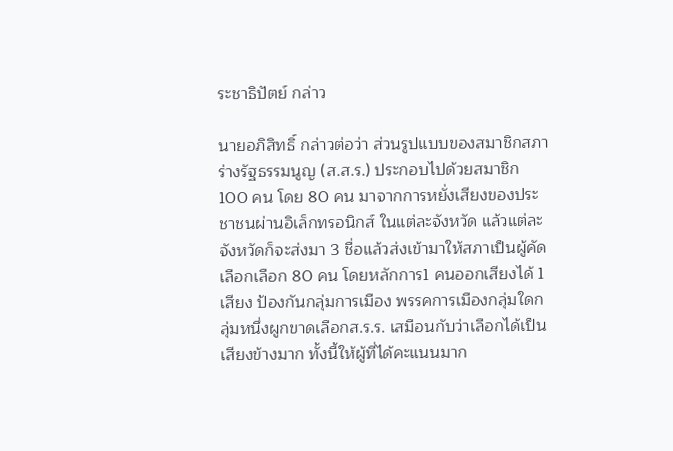ระชาธิปัตย์ กล่าว

นายอภิสิทธิ์ กล่าวต่อว่า ส่วนรูปแบบของสมาชิกสภาร่างรัฐธรรมนูญ (ส.ส.ร.) ประกอบไปด้วยสมาชิก 100 คน โดย 80 คน มาจากการหยั่งเสียงของประชาชนผ่านอิเล็กทรอนิกส์ ในแต่ละจังหวัด แล้วแต่ละจังหวัดก็จะส่งมา 3 ชื่อแล้วส่งเข้ามาให้สภาเป็นผู้คัดเลือกเลือก 80 คน โดยหลักการ1 คนออกเสียงได้ 1 เสียง ป้องกันกลุ่มการเมือง พรรคการเมืองกลุ่มใดกลุ่มหนึ่งผูกขาดเลือกส.ร.ร. เสมือนกับว่าเลือกได้เป็นเสียงข้างมาก ทั้งนี้ให้ผู้ที่ได้คะแนนมาก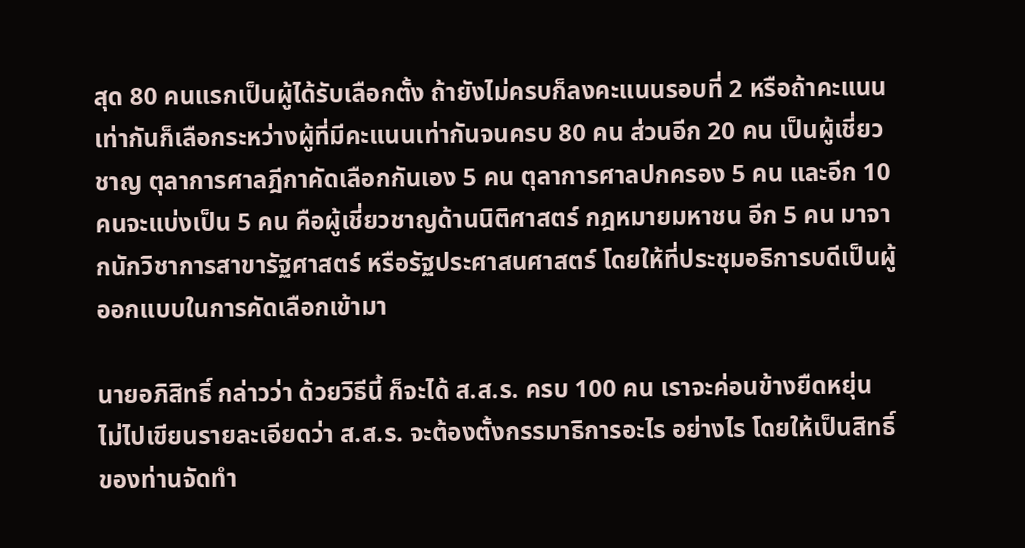สุด 80 คนแรกเป็นผู้ได้รับเลือกตั้ง ถ้ายังไม่ครบก็ลงคะแนนรอบที่ 2 หรือถ้าคะแนนเท่ากันก็เลือกระหว่างผู้ที่มีคะแนนเท่ากันจนครบ 80 คน ส่วนอีก 20 คน เป็นผู้เชี่ยวชาญ ตุลาการศาลฎีกาคัดเลือกกันเอง 5 คน ตุลาการศาลปกครอง 5 คน และอีก 10 คนจะแบ่งเป็น 5 คน คือผู้เชี่ยวชาญด้านนิติศาสตร์ กฎหมายมหาชน อีก 5 คน มาจากนักวิชาการสาขารัฐศาสตร์ หรือรัฐประศาสนศาสตร์ โดยให้ที่ประชุมอธิการบดีเป็นผู้ออกแบบในการคัดเลือกเข้ามา

นายอภิสิทธิ์ กล่าวว่า ด้วยวิธีนี้ ก็จะได้ ส.ส.ร. ครบ 100 คน เราจะค่อนข้างยืดหยุ่น ไม่ไปเขียนรายละเอียดว่า ส.ส.ร. จะต้องตั้งกรรมาธิการอะไร อย่างไร โดยให้เป็นสิทธิ์ของท่านจัดทำ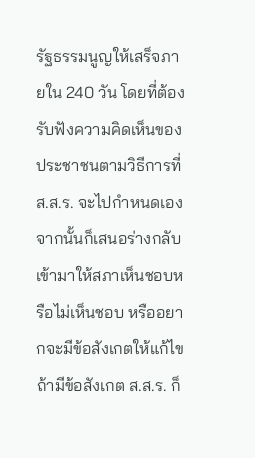รัฐธรรมนูญให้เสร็จภายใน 240 วัน โดยที่ต้องรับฟังความคิดเห็นของประชาชนตามวิธีการที่ ส.ส.ร. จะไปกำหนดเอง จากนั้นก็เสนอร่างกลับเข้ามาให้สภาเห็นชอบหรือไม่เห็นชอบ หรืออยากจะมีข้อสังเกตให้แก้ไข ถ้ามีข้อสังเกต ส.ส.ร. ก็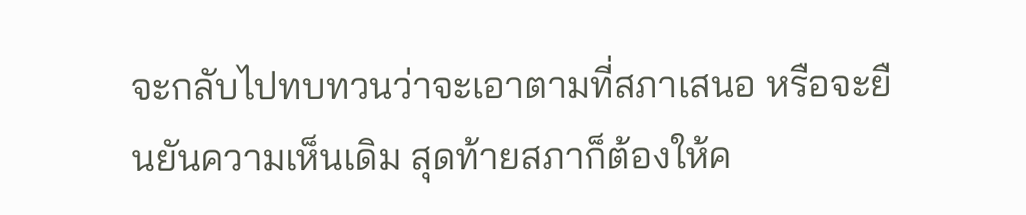จะกลับไปทบทวนว่าจะเอาตามที่สภาเสนอ หรือจะยืนยันความเห็นเดิม สุดท้ายสภาก็ต้องให้ค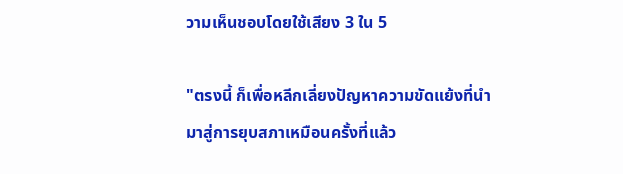วามเห็นชอบโดยใช้เสียง 3 ใน 5

"ตรงนี้ ก็เพื่อหลีกเลี่ยงปัญหาความขัดแย้งที่นำมาสู่การยุบสภาเหมือนครั้งที่แล้ว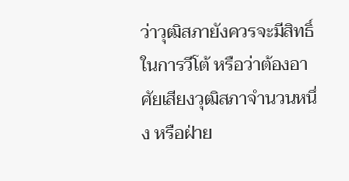ว่าวุฒิสภายังควรจะมีสิทธิ์ในการวีโต้ หรือว่าต้องอาศัยเสียงวุฒิสภาจำนวนหนึ่ง หรือฝ่าย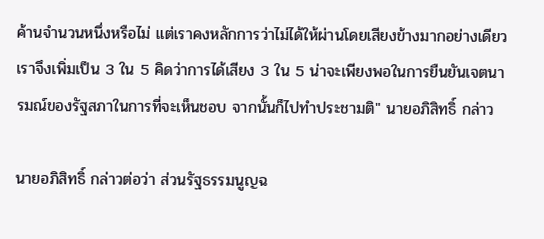ค้านจำนวนหนึ่งหรือไม่ แต่เราคงหลักการว่าไม่ได้ให้ผ่านโดยเสียงข้างมากอย่างเดียว เราจึงเพิ่มเป็น 3 ใน 5 คิดว่าการได้เสียง 3 ใน 5 น่าจะเพียงพอในการยืนยันเจตนารมณ์ของรัฐสภาในการที่จะเห็นชอบ จากนั้นก็ไปทำประชามติ" นายอภิสิทธิ์ กล่าว

นายอภิสิทธิ์ กล่าวต่อว่า ส่วนรัฐธรรมนูญฉ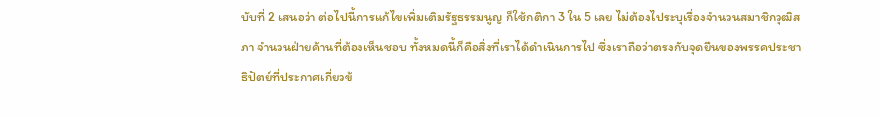บับที่ 2 เสนอว่า ต่อไปนี้การแก้ไขเพิ่มเติมรัฐธรรมนูญ ก็ใช้กติกา 3 ใน 5 เลย ไม่ต้องไประบุเรื่องจำนวนสมาชิกวุฒิสภา จำนวนฝ่ายค้านที่ต้องเห็นชอบ ทั้งหมดนี้ก็คือสิ่งที่เราได้ดำเนินการไป ซึ่งเราถือว่าตรงกับจุดยืนของพรรคประชาธิปัตย์ที่ประกาศเกี่ยวข้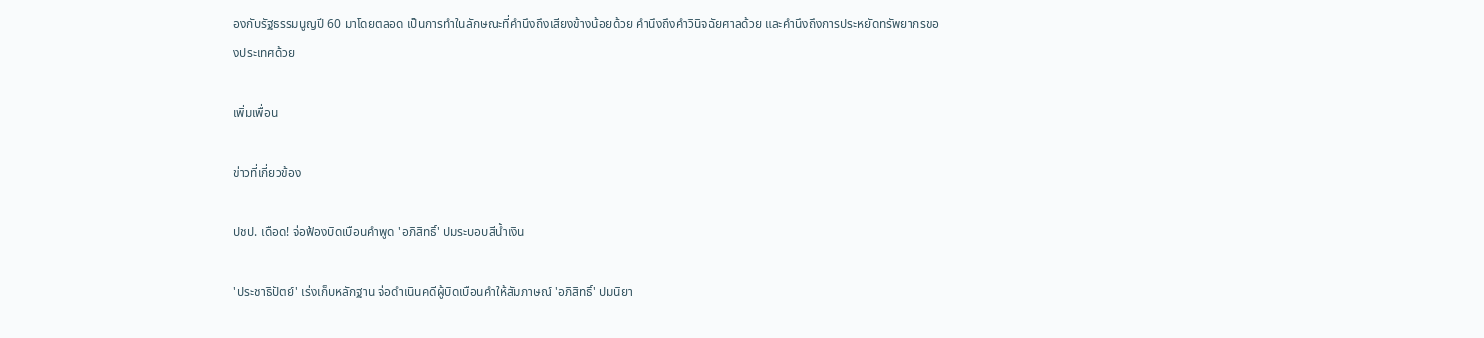องกับรัฐธรรมนูญปี 60 มาโดยตลอด เป็นการทำในลักษณะที่คำนึงถึงเสียงข้างน้อยด้วย คำนึงถึงคำวินิจฉัยศาลด้วย และคำนึงถึงการประหยัดทรัพยากรของประเทศด้วย

เพิ่มเพื่อน

ข่าวที่เกี่ยวข้อง

ปชป. เดือด! จ่อฟ้องบิดเบือนคำพูด 'อภิสิทธิ์' ปมระบอบสีน้ำเงิน

'ประชาธิปัตย์' เร่งเก็บหลักฐาน จ่อดำเนินคดีผู้บิดเบือนคำให้สัมภาษณ์ 'อภิสิทธิ์' ปมนิยา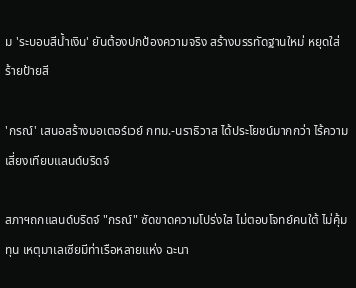ม 'ระบอบสีน้ำเงิน' ยันต้องปกป้องความจริง สร้างบรรทัดฐานใหม่ หยุดใส่ร้ายป้ายสี

'กรณ์' เสนอสร้างมอเตอร์เวย์ กทม.-นราธิวาส ได้ประโยชน์มากกว่า ไร้ความเสี่ยงเทียบแลนด์บริดจ์

สภาฯถกแลนด์บริดจ์ "กรณ์" ซัดขาดความโปร่งใส ไม่ตอบโจทย์คนใต้ ไม่คุ้มทุน เหตุมาเลเซียมีท่าเรือหลายแห่ง ฉะนา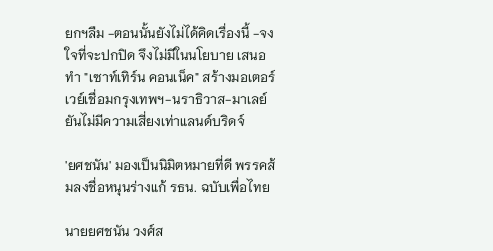ยกฯลืม -ตอนนั้นยังไม่ได้คิดเรื่องนี้ -จงใจที่จะปกปิด จึงไม่มีในนโยบาย เสนอทำ "เซาท์เทิร์น คอนเน็ค" สร้างมอเตอร์เวย์เชื่อมกรุงเทพฯ-นราธิวาส-มาเลย์ ยันไม่มีความเสี่ยงเท่าแลนด์บริดจ์

'ยศชนัน' มองเป็นนิมิตหมายที่ดี พรรคส้มลงชื่อหนุนร่างแก้ รธน. ฉบับเพื่อไทย

นายยศชนัน วงศ์ส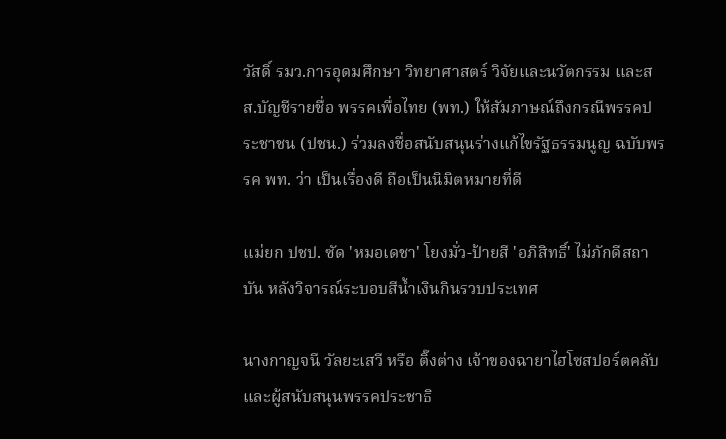วัสดิ์ รมว.การอุดมศึกษา วิทยาศาสตร์ วิจัยและนวัตกรรม และสส.บัญชีรายชื่อ พรรคเพื่อไทย (พท.) ให้สัมภาษณ์ถึงกรณีพรรคประชาชน (ปชน.) ร่วมลงชื่อสนับสนุนร่างแก้ไขรัฐธรรมนูญ ฉบับพรรค พท. ว่า เป็นเรื่องดี ถือเป็นนิมิตหมายที่ดี

แม่ยก ปชป. ซัด 'หมอเดชา' โยงมั่ว-ป้ายสี 'อภิสิทธิ์' ไม่ภักดีสถาบัน หลังวิจารณ์ระบอบสีน้ำเงินกินรวบประเทศ

นางกาญจนี วัลยะเสวี หรือ ติ๊งต่าง เจ้าของฉายาไฮโซสปอร์ตคลับ และผู้สนับสนุนพรรคประชาธิ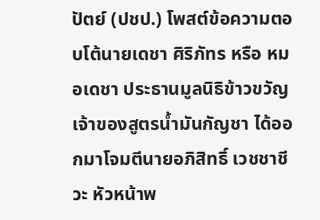ปัตย์ (ปชป.) โพสต์ข้อความตอบโต้นายเดชา ศิริภัทร หรือ หมอเดชา ประธานมูลนิธิข้าวขวัญ เจ้าของสูตรน้ำมันกัญชา ได้ออกมาโจมตีนายอภิสิทธิ์ เวชชาชีวะ หัวหน้าพ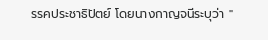รรคประชาธิปัตย์ โดยนางกาญจนีระบุว่า "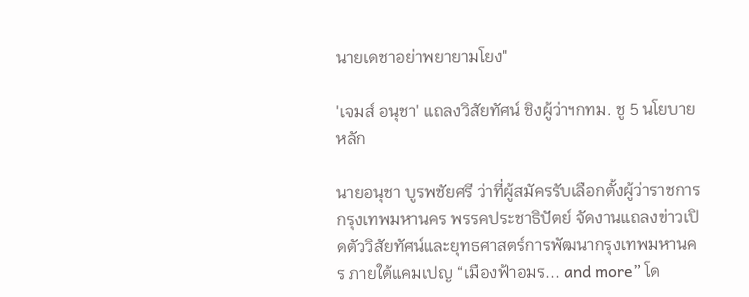นายเดชาอย่าพยายามโยง"

'เจมส์ อนุชา' แถลงวิสัยทัศน์ ชิงผู้ว่าฯกทม. ชู 5 นโยบายหลัก

นายอนุชา บูรพชัยศรี ว่าที่ผู้สมัครรับเลือกตั้งผู้ว่าราชการกรุงเทพมหานคร พรรคประชาธิปัตย์ จัดงานแถลงข่าวเปิดตัววิสัยทัศน์และยุทธศาสตร์การพัฒนากรุงเทพมหานคร ภายใต้แคมเปญ “เมืองฟ้าอมร... and more” โด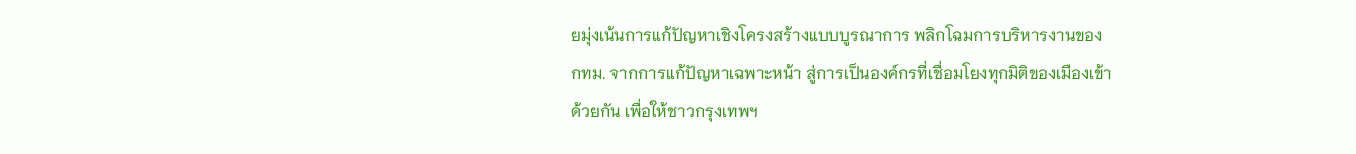ยมุ่งเน้นการแก้ปัญหาเชิงโครงสร้างแบบบูรณาการ พลิกโฉมการบริหารงานของ กทม. จากการแก้ปัญหาเฉพาะหน้า สู่การเป็นองค์กรที่เชื่อมโยงทุกมิติของเมืองเข้าด้วยกัน เพื่อให้ชาวกรุงเทพฯ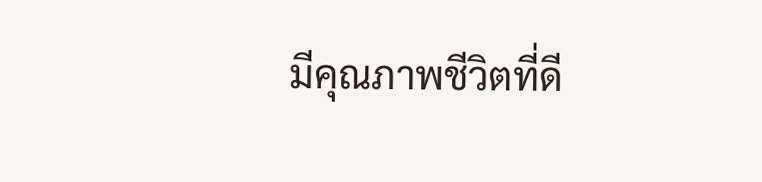มีคุณภาพชีวิตที่ดี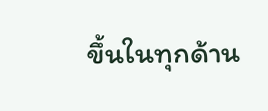ขึ้นในทุกด้าน